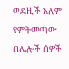ወደዚች አለም የምትመጣው በሌሎች ሰዎች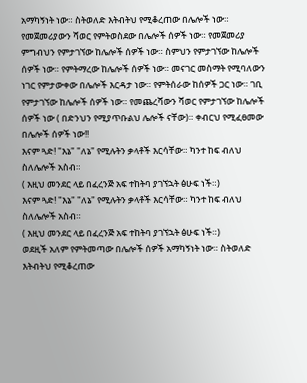አማካኝነት ነው። ስትወለድ እትብትህ የሚቆረጠው በሌሎች ነው። የመጀመሪያውን ሻወር የምትወስደው በሌሎች ሰዎች ነው። የመጀመሪያ ምግብህን የምታገኘው ከሌሎች ሰዎች ነው። ስምህን የምታገኘው ከሌሎች ሰዎች ነው። የምትማረው ከሌሎች ሰዎች ነው። መናገር መስማት የሚባለውን ነገር የምታውቀው በሌሎች እርዳታ ነው። የምትሰራው ከሰዎች ጋር ነው። ገቢ የምታገኘው ከሌሎች ሰዎች ነው። የመጨረሻውን ሻወር የምታገኘው ከሌሎች ሰዎች ነው ( በድንህን የሚያጥቡልህ ሌሎች ናቸው)። ቀብርህ የሚፈፀመው በሌሎች ሰዎች ነው!!
እናም ጓድ! "እኔ" "ለኔ" የሚሉትን ቃላቶች እርሳቸው። ካንተ ከፍ ብለህ ስለሌሎች አስብ።
( እዚህ መንደር ላይ በፈረንጅ አፍ ተከትባ ያገኘኋት ፅሁፍ ነች።)
እናም ጓድ! "እኔ" "ለኔ" የሚሉትን ቃላቶች እርሳቸው። ካንተ ከፍ ብለህ ስለሌሎች አስብ።
( እዚህ መንደር ላይ በፈረንጅ አፍ ተከትባ ያገኘኋት ፅሁፍ ነች።)
ወደዚች አለም የምትመጣው በሌሎች ሰዎች አማካኝነት ነው። ስትወለድ እትብትህ የሚቆረጠው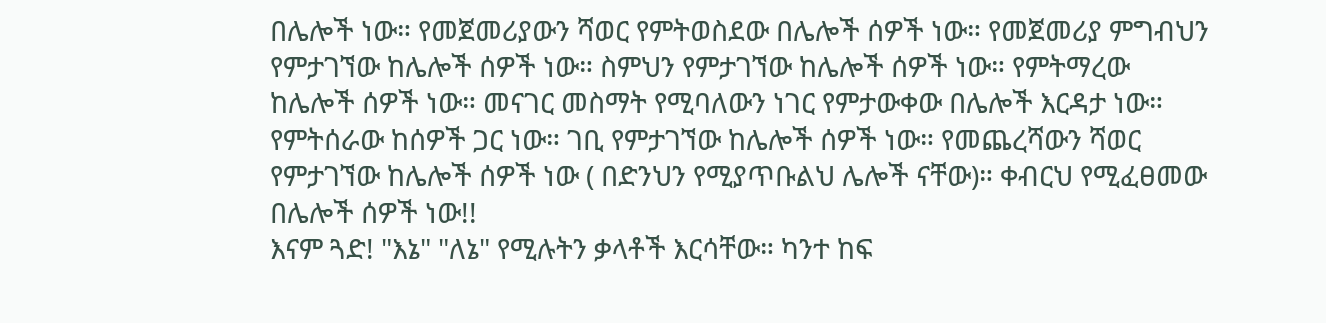በሌሎች ነው። የመጀመሪያውን ሻወር የምትወስደው በሌሎች ሰዎች ነው። የመጀመሪያ ምግብህን የምታገኘው ከሌሎች ሰዎች ነው። ስምህን የምታገኘው ከሌሎች ሰዎች ነው። የምትማረው ከሌሎች ሰዎች ነው። መናገር መስማት የሚባለውን ነገር የምታውቀው በሌሎች እርዳታ ነው። የምትሰራው ከሰዎች ጋር ነው። ገቢ የምታገኘው ከሌሎች ሰዎች ነው። የመጨረሻውን ሻወር የምታገኘው ከሌሎች ሰዎች ነው ( በድንህን የሚያጥቡልህ ሌሎች ናቸው)። ቀብርህ የሚፈፀመው በሌሎች ሰዎች ነው!!
እናም ጓድ! "እኔ" "ለኔ" የሚሉትን ቃላቶች እርሳቸው። ካንተ ከፍ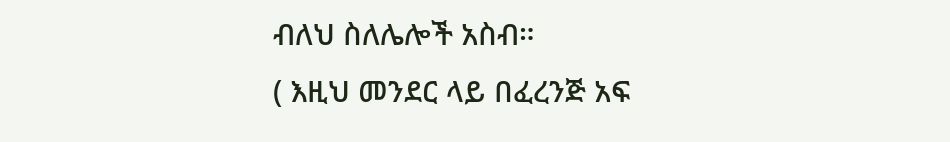ብለህ ስለሌሎች አስብ።
( እዚህ መንደር ላይ በፈረንጅ አፍ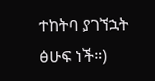ተከትባ ያገኘኋት ፅሁፍ ነች።)